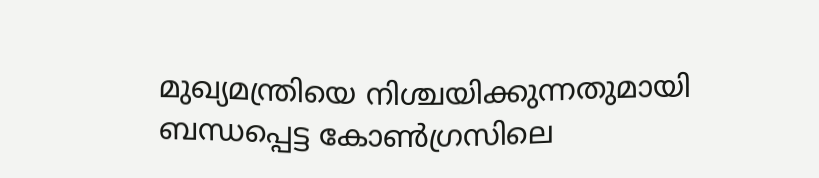മുഖ്യമന്ത്രിയെ നിശ്ചയിക്കുന്നതുമായി ബന്ധപ്പെട്ട കോൺഗ്രസിലെ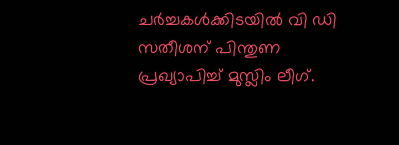ചർച്ചകൾക്കിടയിൽ വി ഡി സതീശന് പിന്തുണ പ്രഖ്യാപിച്ച് മുസ്ലിം ലീഗ്.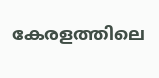കേരളത്തിലെ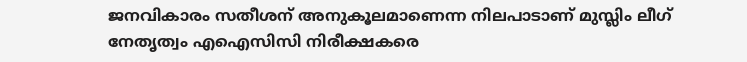ജനവികാരം സതീശന് അനുകൂലമാണെന്ന നിലപാടാണ് മുസ്ലിം ലീഗ് നേതൃത്വം എഐസിസി നിരീക്ഷകരെ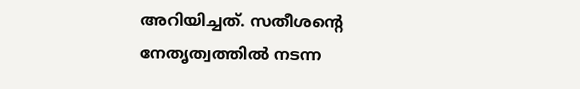അറിയിച്ചത്. സതീശന്റെ നേതൃത്വത്തിൽ നടന്ന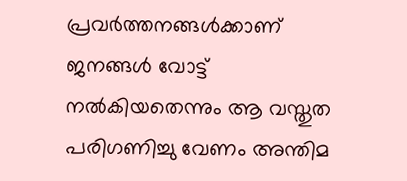പ്രവർത്തനങ്ങൾക്കാണ് ജനങ്ങൾ വോട്ട് നൽകിയതെന്നും ആ വസ്തുത പരിഗണിച്ചു വേണം അന്തിമ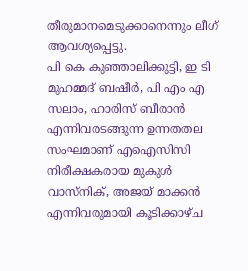തീരുമാനമെടുക്കാനെന്നും ലീഗ് ആവശ്യപ്പെട്ടു.
പി കെ കുഞ്ഞാലിക്കുട്ടി, ഇ ടി മുഹമ്മദ് ബഷീർ, പി എം എ സലാം, ഹാരിസ് ബീരാൻ എന്നിവരടങ്ങുന്ന ഉന്നതതല സംഘമാണ് എഐസിസി നിരീക്ഷകരായ മുകുൾ വാസ്നിക്, അജയ് മാക്കൻ എന്നിവരുമായി കൂടിക്കാഴ്ച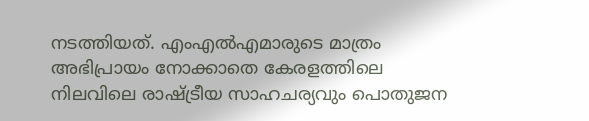നടത്തിയത്. എംഎൽഎമാരുടെ മാത്രം അഭിപ്രായം നോക്കാതെ കേരളത്തിലെ നിലവിലെ രാഷ്ട്രീയ സാഹചര്യവും പൊതുജന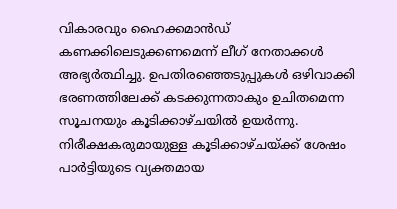വികാരവും ഹൈക്കമാൻഡ് കണക്കിലെടുക്കണമെന്ന് ലീഗ് നേതാക്കൾ അഭ്യർത്ഥിച്ചു. ഉപതിരഞ്ഞെടുപ്പുകൾ ഒഴിവാക്കി ഭരണത്തിലേക്ക് കടക്കുന്നതാകും ഉചിതമെന്ന സൂചനയും കൂടിക്കാഴ്ചയിൽ ഉയർന്നു.
നിരീക്ഷകരുമായുള്ള കൂടിക്കാഴ്ചയ്ക്ക് ശേഷം പാർട്ടിയുടെ വ്യക്തമായ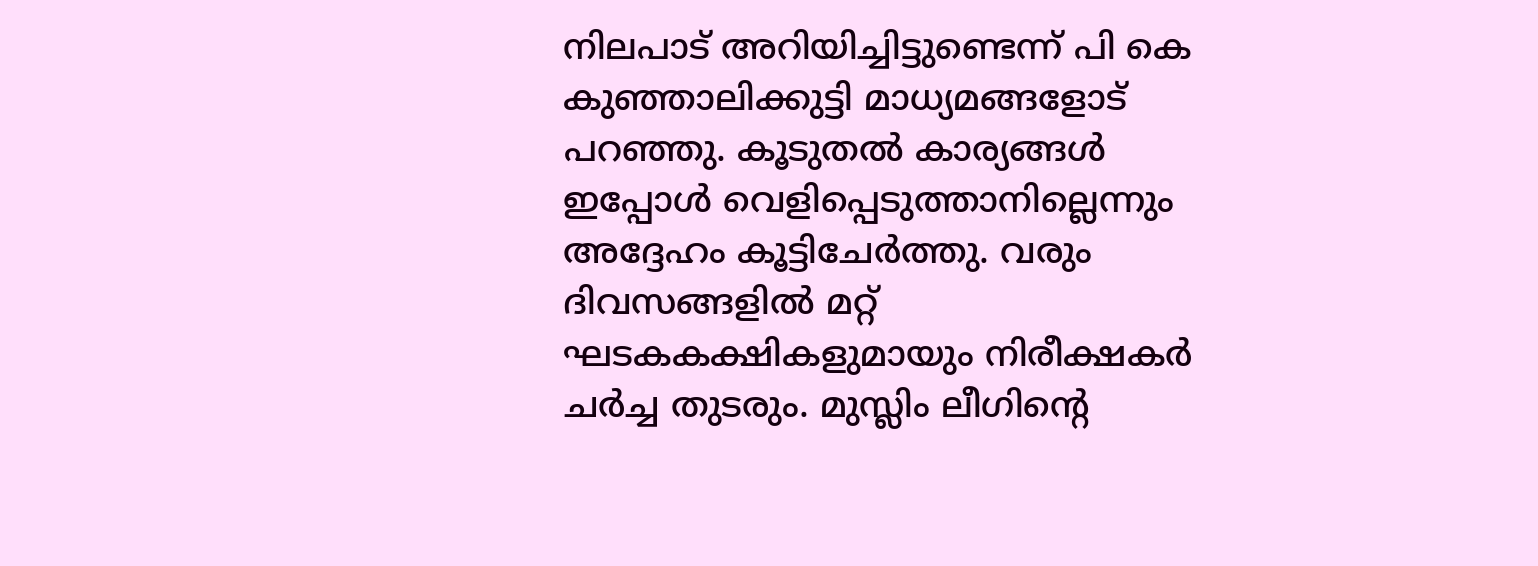നിലപാട് അറിയിച്ചിട്ടുണ്ടെന്ന് പി കെ കുഞ്ഞാലിക്കുട്ടി മാധ്യമങ്ങളോട് പറഞ്ഞു. കൂടുതൽ കാര്യങ്ങൾ ഇപ്പോൾ വെളിപ്പെടുത്താനില്ലെന്നും അദ്ദേഹം കൂട്ടിചേർത്തു. വരും ദിവസങ്ങളിൽ മറ്റ് ഘടകകക്ഷികളുമായും നിരീക്ഷകർ ചർച്ച തുടരും. മുസ്ലിം ലീഗിന്റെ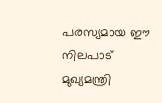പരസ്യമായ ഈ നിലപാട് മുഖ്യമന്ത്രി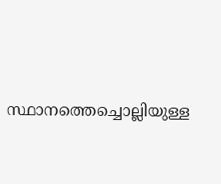സ്ഥാനത്തെച്ചൊല്ലിയുള്ള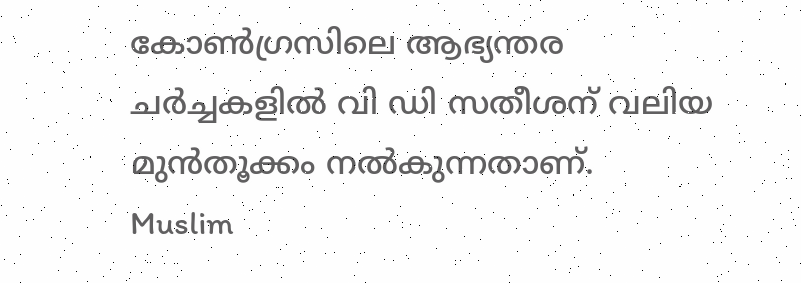കോൺഗ്രസിലെ ആഭ്യന്തര ചർച്ചകളിൽ വി ഡി സതീശന് വലിയ മുൻതൂക്കം നൽകുന്നതാണ്.
Muslim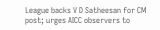League backs V D Satheesan for CM post; urges AICC observers to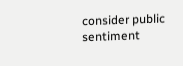consider public sentiment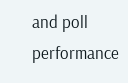and poll performance